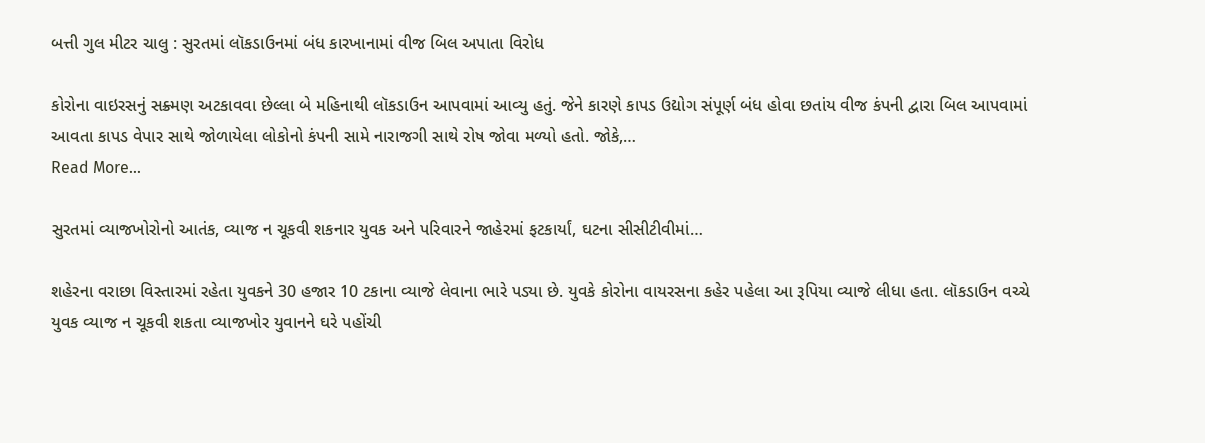બત્તી ગુલ મીટર ચાલુ : સુરતમાં લૉકડાઉનમાં બંધ કારખાનામાં વીજ બિલ અપાતા વિરોધ

કોરોના વાઇરસનું સક્ર્મણ અટકાવવા છેલ્લા બે મહિનાથી લૉકડાઉન આપવામાં આવ્યુ હતું. જેને કારણે કાપડ ઉદ્યોગ સંપૂર્ણ બંધ હોવા છતાંય વીજ કંપની દ્વારા બિલ આપવામાં આવતા કાપડ વેપાર સાથે જોળાયેલા લોકોનો કંપની સામે નારાજગી સાથે રોષ જોવા મળ્યો હતો. જોકે,…
Read More...

સુરતમાં વ્યાજખોરોનો આતંક, વ્યાજ ન ચૂકવી શકનાર યુવક અને પરિવારને જાહેરમાં ફટકાર્યાં, ઘટના સીસીટીવીમાં…

શહેરના વરાછા વિસ્તારમાં રહેતા યુવકને 30 હજાર 10 ટકાના વ્યાજે લેવાના ભારે પડ્યા છે. યુવકે કોરોના વાયરસના કહેર પહેલા આ રૂપિયા વ્યાજે લીધા હતા. લૉકડાઉન વચ્ચે યુવક વ્યાજ ન ચૂકવી શકતા વ્યાજખોર યુવાનને ઘરે પહોંચી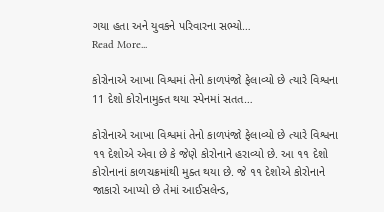ગયા હતા અને યુવકને પરિવારના સભ્યો…
Read More...

કોરોનાએ આખા વિશ્વમાં તેનો કાળપંજો ફેલાવ્યો છે ત્યારે વિશ્વના 11 દેશો કોરોનામુક્ત થયા સ્પેનમાં સતત…

કોરોનાએ આખા વિશ્વમાં તેનો કાળપંજો ફેલાવ્યો છે ત્યારે વિશ્વના ૧૧ દેશોએ એવા છે કે જેણે કોરોનાને હરાવ્યો છે. આ ૧૧ દેશો કોરોનાનાં કાળચક્રમાંથી મુક્ત થયા છે. જે ૧૧ દેશોએ કોરોનાને જાકારો આપ્યો છે તેમાં આઈસલેન્ડ,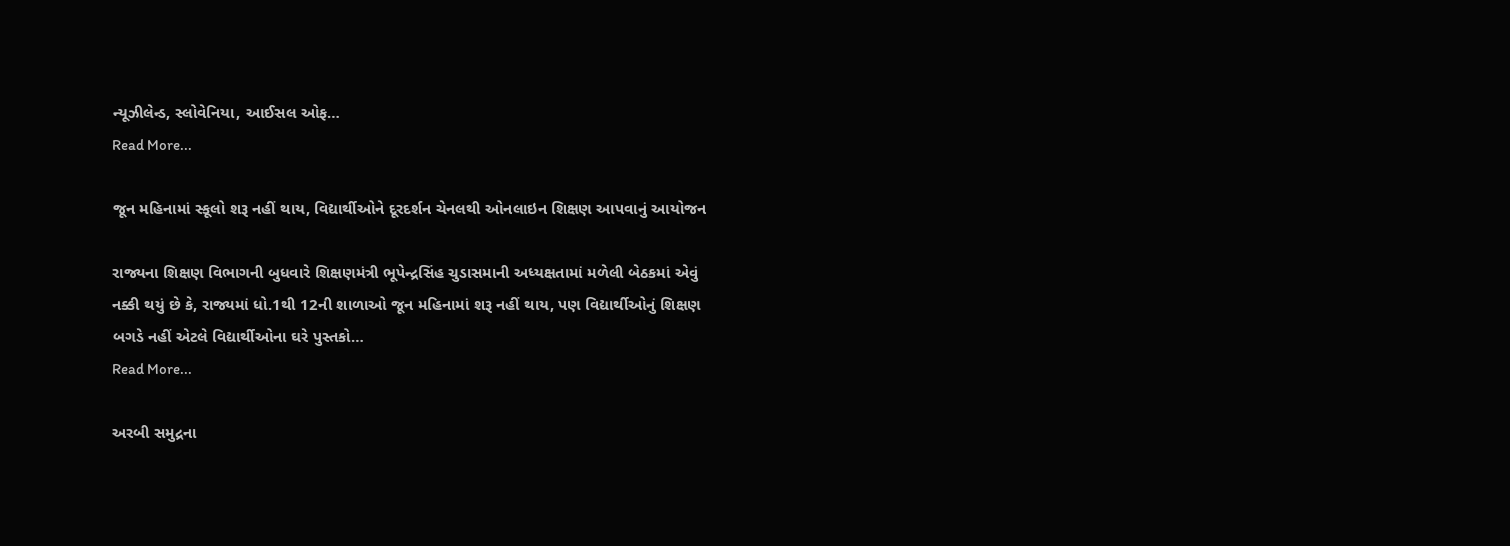ન્યૂઝીલેન્ડ, સ્લોવેનિયા, આઈસલ ઓફ…
Read More...

જૂન મહિનામાં સ્કૂલો શરૂ નહીં થાય, વિદ્યાર્થીઓને દૂરદર્શન ચેનલથી ઓનલાઇન શિક્ષણ આપવાનું આયોજન

રાજ્યના શિક્ષણ વિભાગની બુધવારે શિક્ષણમંત્રી ભૂપેન્દ્રસિંહ ચુડાસમાની અધ્યક્ષતામાં મળેલી બેઠકમાં એવું નક્કી થયું છે કે, રાજ્યમાં ધો.1થી 12ની શાળાઓ જૂન મહિનામાં શરૂ નહીં થાય, પણ વિદ્યાર્થીઓનું શિક્ષણ બગડે નહીં એટલે વિદ્યાર્થીઓના ઘરે પુસ્તકો…
Read More...

અરબી સમુદ્રના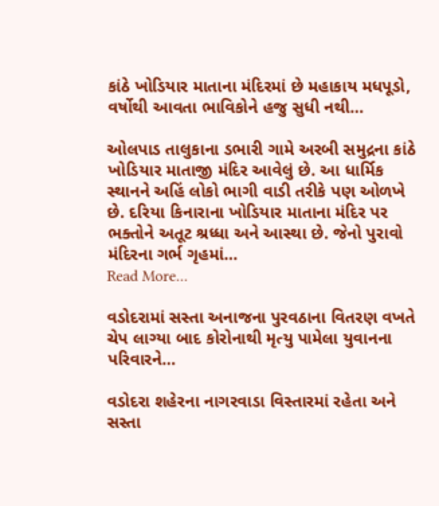કાંઠે ખોડિયાર માતાના મંદિરમાં છે મહાકાય મધપૂડો, વર્ષોથી આવતા ભાવિકોને હજુ સુધી નથી…

ઓલપાડ તાલુકાના ડભારી ગામે અરબી સમુદ્રના કાંઠે ખોડિયાર માતાજી મંદિર આવેલું છે. આ ધાર્મિક સ્થાનને અહિં લોકો ભાગી વાડી તરીકે પણ ઓળખે છે. દરિયા કિનારાના ખોડિયાર માતાના મંદિર પર ભક્તોને અતૂટ શ્રધ્ધા અને આસ્થા છે. જેનો પુરાવો મંદિરના ગર્ભ ગૃહમાં…
Read More...

વડોદરામાં સસ્તા અનાજના પુરવઠાના વિતરણ વખતે ચેપ લાગ્યા બાદ કોરોનાથી મૃત્યુ પામેલા યુવાનના પરિવારને…

વડોદરા શહેરના નાગરવાડા વિસ્તારમાં રહેતા અને સસ્તા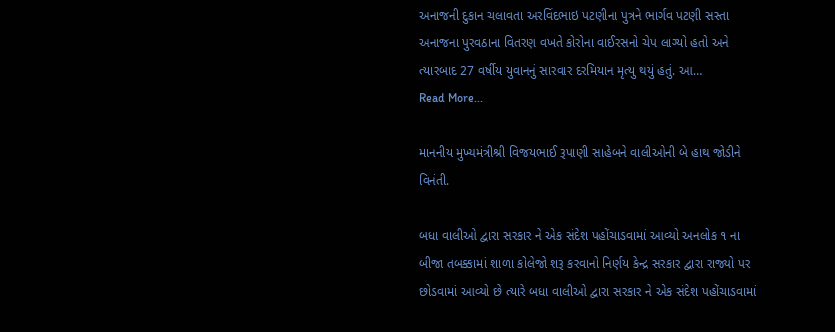અનાજની દુકાન ચલાવતા અરવિંદભાઇ પટણીના પુત્રને ભાર્ગવ પટણી સસ્તા અનાજના પુરવઠાના વિતરણ વખતે કોરોના વાઈરસનો ચેપ લાગ્યો હતો અને ત્યારબાદ 27 વર્ષીય યુવાનનું સારવાર દરમિયાન મૃત્યુ થયું હતું. આ…
Read More...

માનનીય મુખ્યમંત્રીશ્રી વિજયભાઈ રૂપાણી સાહેબને વાલીઓની બે હાથ જોડીને વિનંતી.

બધા વાલીઓ દ્વારા સરકાર ને એક સંદેશ પહોંચાડવામાં આવ્યો અનલોક ૧ ના બીજા તબક્કામાં શાળા કોલેજો શરૂ કરવાનો નિર્ણય કેન્દ્ર સરકાર દ્વારા રાજ્યો પર છોડવામાં આવ્યો છે ત્યારે બધા વાલીઓ દ્વારા સરકાર ને એક સંદેશ પહોંચાડવામાં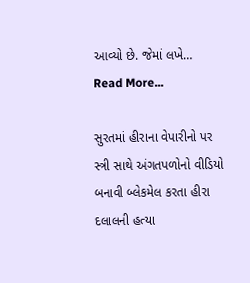આવ્યો છે. જેમાં લખે…
Read More...

સુરતમાં હીરાના વેપારીનો પર સ્ત્રી સાથે અંગતપળોનો વીડિયો બનાવી બ્લેકમેલ કરતા હીરા દલાલની હત્યા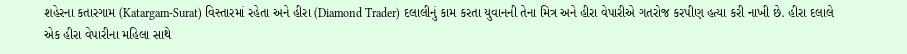શહેરના કતારગામ (Katargam-Surat) વિસ્તારમાં રહેતા અને હીરા (Diamond Trader) દલાલીનું કામ કરતા યુવાનની તેના મિત્ર અને હીરા વેપારીએ ગતરોજ કરપીણ હત્યા કરી નાખી છે. હીરા દલાલે એક હીરા વેપારીના મહિલા સાથે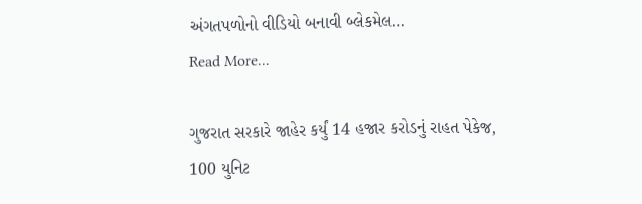અંગતપળોનો વીડિયો બનાવી બ્લેકમેલ…
Read More...

ગુજરાત સરકારે જાહેર કર્યું 14 હજાર કરોડનું રાહત પેકેજ, 100 યુનિટ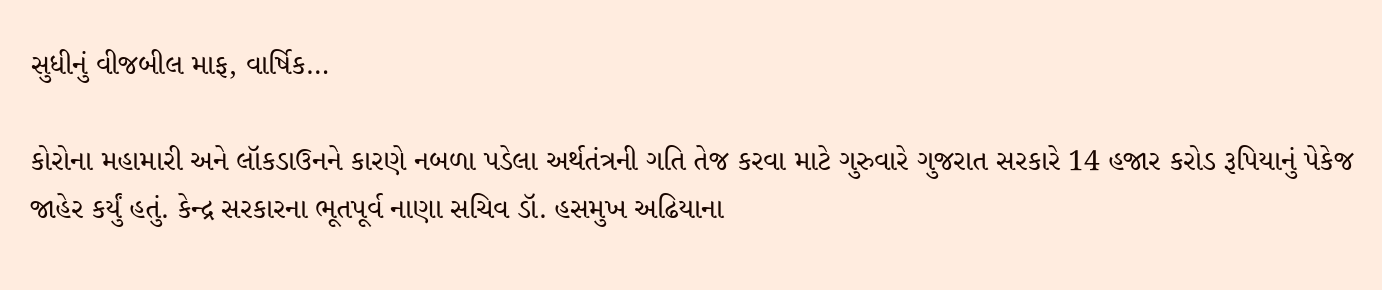સુધીનું વીજબીલ માફ, વાર્ષિક…

કોરોના મહામારી અને લૉકડાઉનને કારણે નબળા પડેલા અર્થતંત્રની ગતિ તેજ કરવા માટે ગુરુવારે ગુજરાત સરકારે 14 હજાર કરોડ રૂપિયાનું પેકેજ જાહેર કર્યું હતું. કેન્દ્ર સરકારના ભૂતપૂર્વ નાણા સચિવ ડૉ. હસમુખ અઢિયાના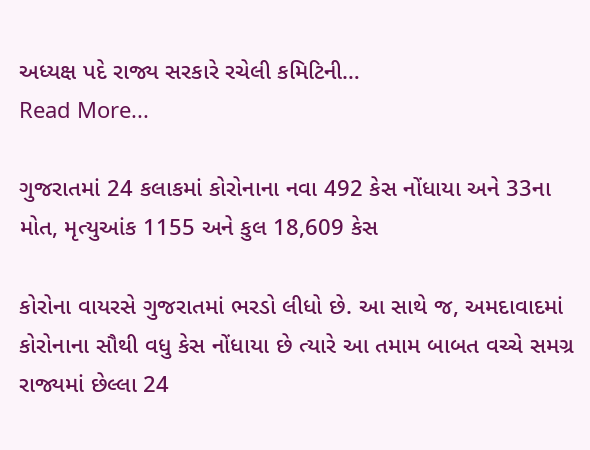અધ્યક્ષ પદે રાજ્ય સરકારે રચેલી કમિટિની…
Read More...

ગુજરાતમાં 24 કલાકમાં કોરોનાના નવા 492 કેસ નોંધાયા અને 33ના મોત, મૃત્યુઆંક 1155 અને કુલ 18,609 કેસ

કોરોના વાયરસે ગુજરાતમાં ભરડો લીધો છે. આ સાથે જ, અમદાવાદમાં કોરોનાના સૌથી વધુ કેસ નોંધાયા છે ત્યારે આ તમામ બાબત વચ્ચે સમગ્ર રાજ્યમાં છેલ્લા 24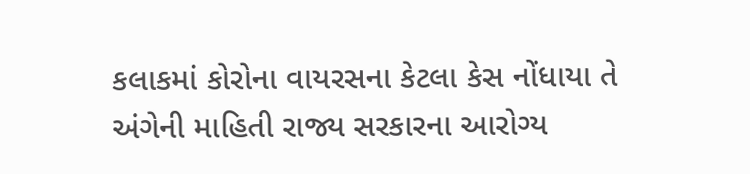કલાકમાં કોરોના વાયરસના કેટલા કેસ નોંધાયા તે અંગેની માહિતી રાજ્ય સરકારના આરોગ્ય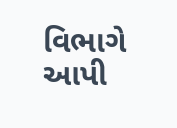વિભાગે આપી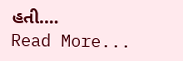હતી.…
Read More...